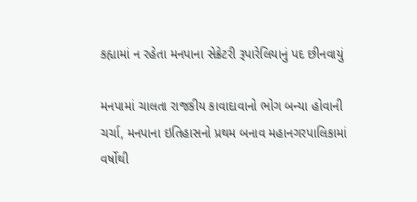કહ્યામાં ન રહેતા મનપાના સેક્રેટરી રૂપારેલિયાનું પદ છીનવાયું

મનપામાં ચાલતા રાજકીય કાવાદાવાનો ભોગ બન્યા હોવાની ચર્ચા, મનપાના ઇતિહાસનો પ્રથમ બનાવ મહાનગરપાલિકામાં વર્ષોથી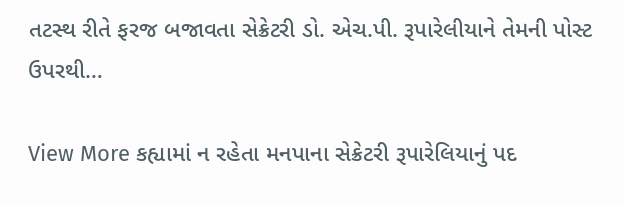તટસ્થ રીતે ફરજ બજાવતા સેક્રેટરી ડો. એચ.પી. રૂપારેલીયાને તેમની પોસ્ટ ઉપરથી…

View More કહ્યામાં ન રહેતા મનપાના સેક્રેટરી રૂપારેલિયાનું પદ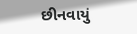છીનવાયું